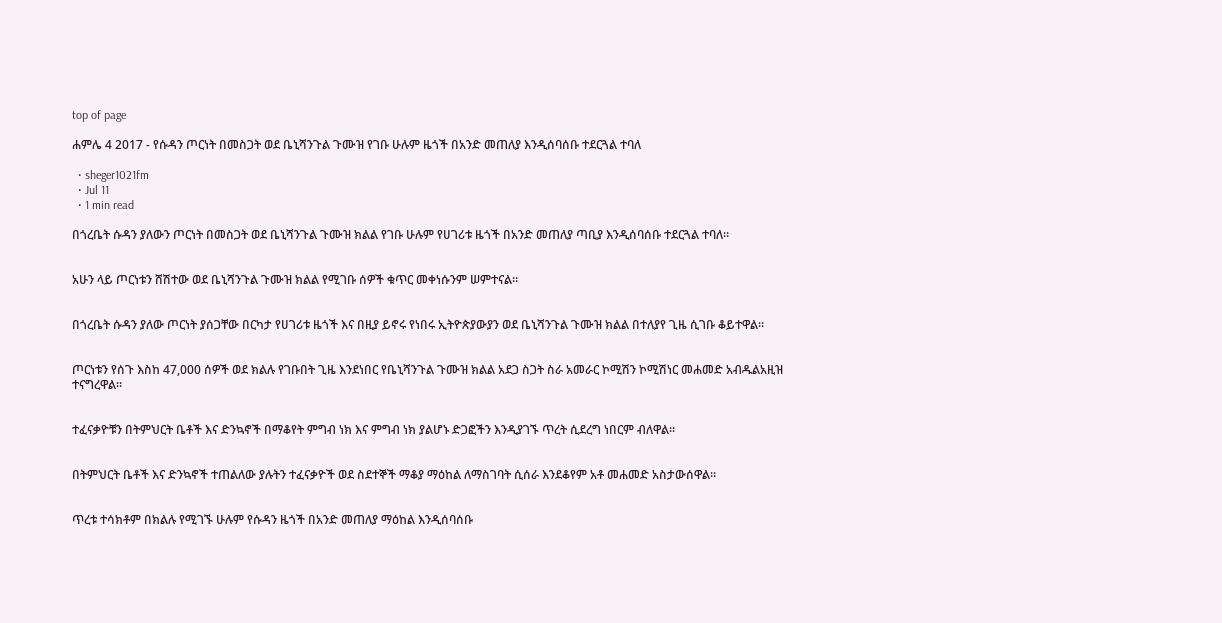top of page

ሐምሌ 4 2017 - የሱዳን ጦርነት በመስጋት ወደ ቤኒሻንጉል ጉሙዝ የገቡ ሁሉም ዜጎች በአንድ መጠለያ እንዲሰባሰቡ ተደርጓል ተባለ

  • sheger1021fm
  • Jul 11
  • 1 min read

በጎረቤት ሱዳን ያለውን ጦርነት በመስጋት ወደ ቤኒሻንጉል ጉሙዝ ክልል የገቡ ሁሉም የሀገሪቱ ዜጎች በአንድ መጠለያ ጣቢያ እንዲሰባሰቡ ተደርጓል ተባለ።


አሁን ላይ ጦርነቱን ሸሽተው ወደ ቤኒሻንጉል ጉሙዝ ክልል የሚገቡ ሰዎች ቁጥር መቀነሱንም ሠምተናል።


በጎረቤት ሱዳን ያለው ጦርነት ያሰጋቸው በርካታ የሀገሪቱ ዜጎች እና በዚያ ይኖሩ የነበሩ ኢትዮጵያውያን ወደ ቤኒሻንጉል ጉሙዝ ክልል በተለያየ ጊዜ ሲገቡ ቆይተዋል።


ጦርነቱን የሰጉ እስከ 47,000 ሰዎች ወደ ክልሉ የገቡበት ጊዜ እንደነበር የቤኒሻንጉል ጉሙዝ ክልል አደጋ ስጋት ስራ አመራር ኮሚሽን ኮሚሽነር መሐመድ አብዱልአዚዝ ተናግረዋል።


ተፈናቃዮቹን በትምህርት ቤቶች እና ድንኳኖች በማቆየት ምግብ ነክ እና ምግብ ነክ ያልሆኑ ድጋፎችን እንዲያገኙ ጥረት ሲደረግ ነበርም ብለዋል።


በትምህርት ቤቶች እና ድንኳኖች ተጠልለው ያሉትን ተፈናቃዮች ወደ ስደተኞች ማቆያ ማዕከል ለማስገባት ሲሰራ እንደቆየም አቶ መሐመድ አስታውሰዋል።


ጥረቱ ተሳክቶም በክልሉ የሚገኙ ሁሉም የሱዳን ዜጎች በአንድ መጠለያ ማዕከል እንዲሰባሰቡ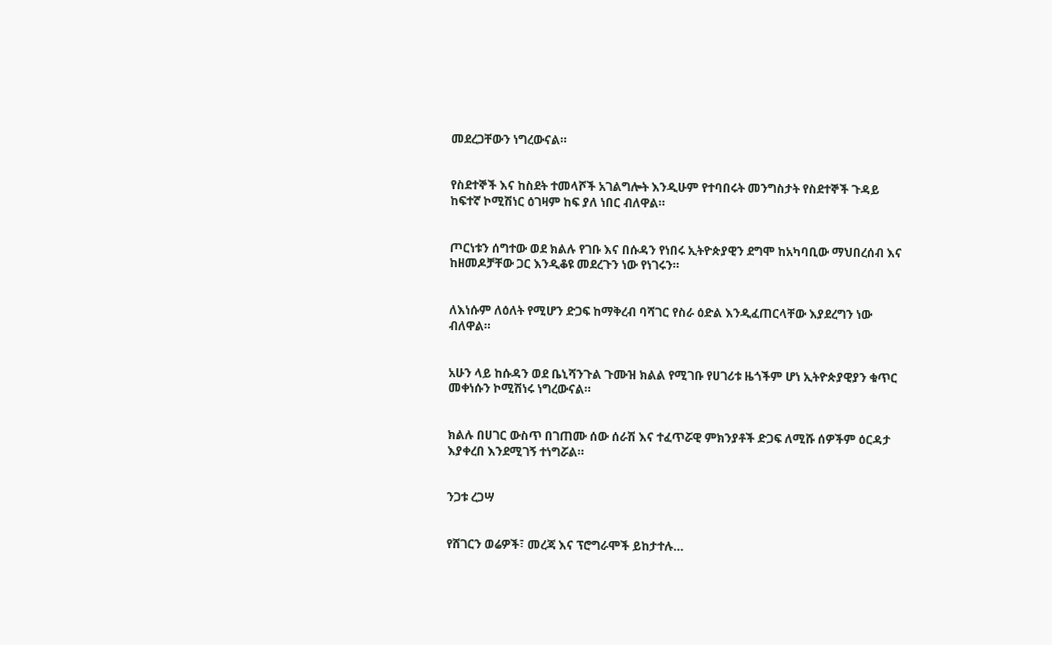መደረጋቸውን ነግረውናል።


የስደተኞች እና ከስደት ተመላሾች አገልግሎት እንዲሁም የተባበሩት መንግስታት የስደተኞች ጉዳይ ከፍተኛ ኮሚሽነር ዕገዛም ከፍ ያለ ነበር ብለዋል።


ጦርነቱን ሰግተው ወደ ክልሉ የገቡ እና በሱዳን የነበሩ ኢትዮጵያዊን ደግሞ ከአካባቢው ማህበረሰብ እና ከዘመዶቻቸው ጋር እንዲቆዩ መደረጉን ነው የነገሩን።


ለእነሱም ለዕለት የሚሆን ድጋፍ ከማቅረብ ባሻገር የስራ ዕድል እንዲፈጠርላቸው እያደረግን ነው ብለዋል።


አሁን ላይ ከሱዳን ወደ ቤኒሻንጉል ጉሙዝ ክልል የሚገቡ የሀገሪቱ ዜጎችም ሆነ ኢትዮጵያዊያን ቁጥር መቀነሱን ኮሚሽነሩ ነግረውናል።


ክልሉ በሀገር ውስጥ በገጠሙ ሰው ሰራሽ እና ተፈጥሯዊ ምክንያቶች ድጋፍ ለሚሹ ሰዎችም ዕርዳታ እያቀረበ እንደሚገኝ ተነግሯል።


ንጋቱ ረጋሣ


የሸገርን ወሬዎች፣ መረጃ እና ፕሮግራሞች ይከታተሉ…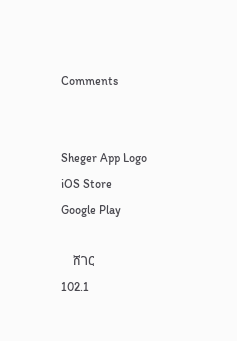Comments


Sheger App Logo
iOS Store
Google Play

    ሸገር
102.1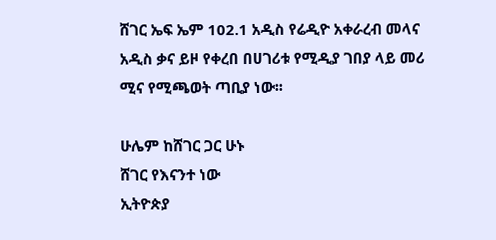ሸገር ኤፍ ኤም 102.1 አዲስ የሬዲዮ አቀራረብ መላና አዲስ ቃና ይዞ የቀረበ በሀገሪቱ የሚዲያ ገበያ ላይ መሪ ሚና የሚጫወት ጣቢያ ነው፡፡

ሁሌም ከሸገር ጋር ሁኑ
ሸገር የእናንተ ነው
ኢትዮጵያ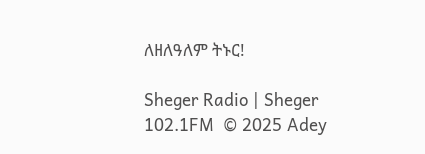ለዘለዓለም ትኑር!

Sheger Radio | Sheger 102.1FM  © 2025 Adey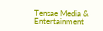Tensae Media & Entertainment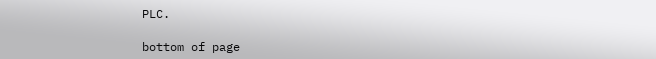PLC.

bottom of page